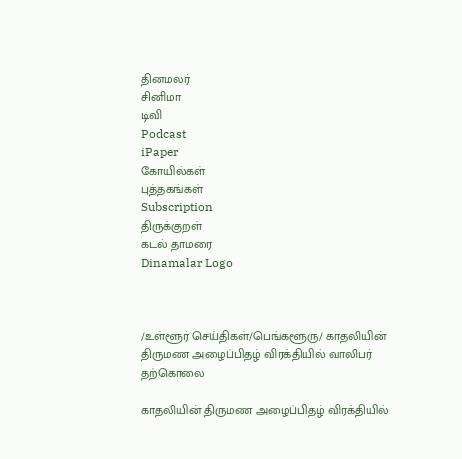தினமலர்
சினிமா
டிவி
Podcast
iPaper
கோயில்கள்
புத்தகங்கள்
Subscription
திருக்குறள்
கடல் தாமரை
Dinamalar Logo



/உள்ளூர் செய்திகள்/பெங்களூரு/ காதலியின் திருமண அழைப்பிதழ் விரக்தியில் வாலிபர் தற்கொலை

காதலியின் திருமண அழைப்பிதழ் விரக்தியில்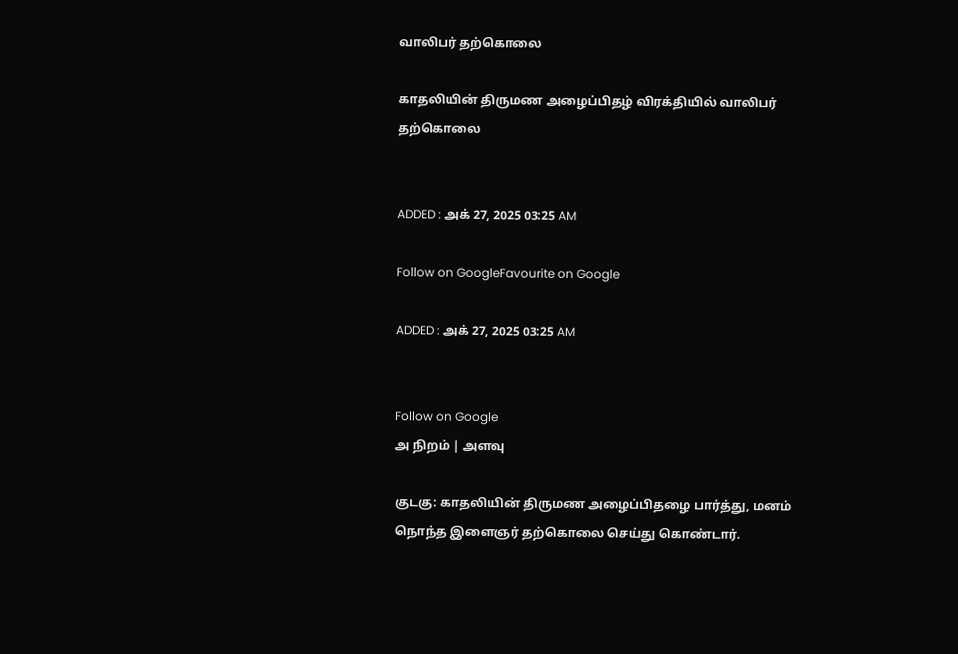வாலிபர் தற்கொலை

காதலியின் திருமண அழைப்பிதழ் விரக்தியில் வாலிபர் தற்கொலை


ADDED : அக் 27, 2025 03:25 AM

Follow on GoogleFavourite on Google

ADDED : அக் 27, 2025 03:25 AM


Follow on Google
அ நிறம் | அளவு

குடகு: காதலியின் திருமண அழைப்பிதழை பார்த்து, மனம் நொந்த இளைஞர் தற்கொலை செய்து கொண்டார்.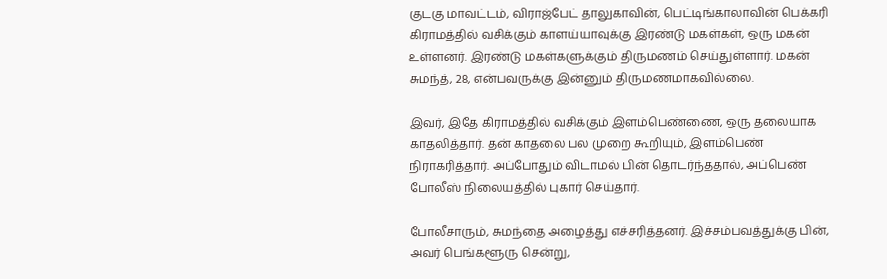குடகு மாவட்டம், விராஜ்பேட் தாலுகாவின், பெட்டிங்காலாவின் பெக்கரி கிராமத்தில் வசிக்கும் காளய்யாவுக்கு இரண்டு மகள்கள், ஒரு மகன் உள்ளனர். இரண்டு மகள்களுக்கும் திருமணம் செய்துள்ளார். மகன் சுமந்த், 28, என்பவருக்கு இன்னும் திருமணமாகவில்லை.

இவர், இதே கிராமத்தில் வசிக்கும் இளம்பெண்ணை, ஒரு தலையாக காதலித்தார். தன் காதலை பல முறை கூறியும், இளம்பெண் நிராகரித்தார். அப்போதும் விடாமல் பின் தொடர்ந்ததால், அப்பெண் போலீஸ் நிலையத்தில் புகார் செய்தார்.

போலீசாரும், சுமந்தை அழைத்து எச்சரித்தனர். இச்சம்பவத்துக்கு பின், அவர் பெங்களூரு சென்று,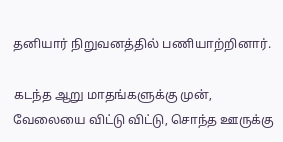தனியார் நிறுவனத்தில் பணியாற்றினார்.

கடந்த ஆறு மாதங்களுக்கு முன், வேலையை விட்டு விட்டு, சொந்த ஊருக்கு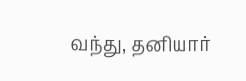வந்து, தனியார்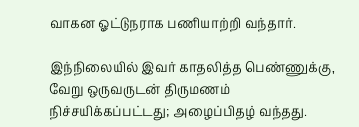வாகன ஓட்டுநராக பணியாற்றி வந்தார்.

இந்நிலையில் இவர் காதலித்த பெண்ணுக்கு, வேறு ஒருவருடன் திருமணம் நிச்சயிக்கப்பட்டது; அழைப்பிதழ் வந்தது.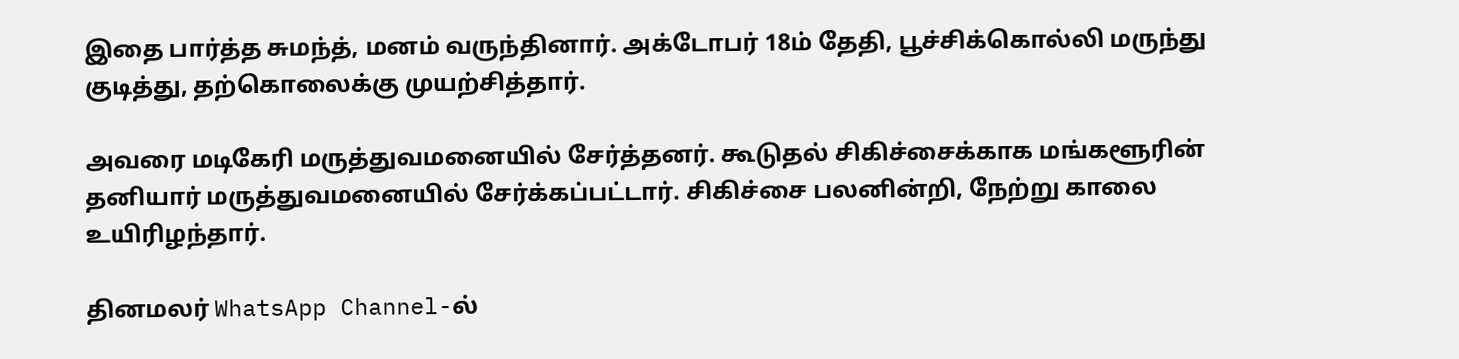இதை பார்த்த சுமந்த், மனம் வருந்தினார். அக்டோபர் 18ம் தேதி, பூச்சிக்கொல்லி மருந்து குடித்து, தற்கொலைக்கு முயற்சித்தார்.

அவரை மடிகேரி மருத்துவமனையில் சேர்த்தனர். கூடுதல் சிகிச்சைக்காக மங்களூரின் தனியார் மருத்துவமனையில் சேர்க்கப்பட்டார். சிகிச்சை பலனின்றி, நேற்று காலை உயிரிழந்தார்.

தினமலர் WhatsApp Channel-ல்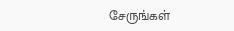சேருங்கள்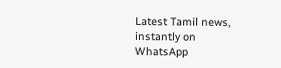Latest Tamil news, instantly on WhatsApp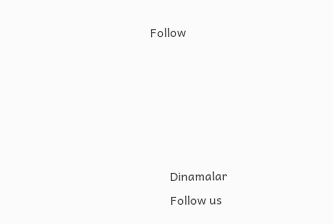Follow





      Dinamalar
      Follow us